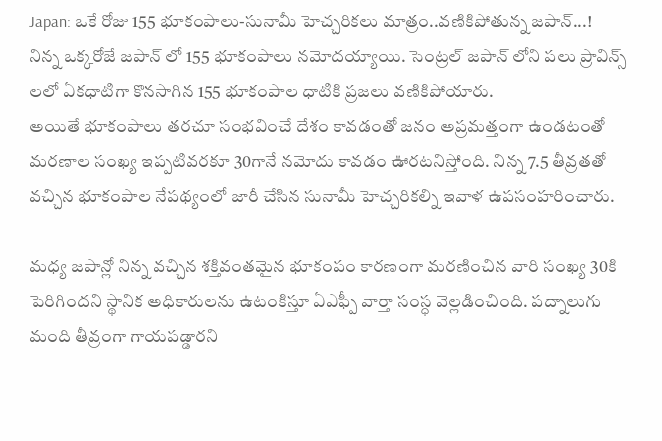Japan: ఒకే రోజు 155 భూకంపాలు-సునామీ హెచ్చరికలు మాత్రం..వణికిపోతున్న జపాన్...!
నిన్న ఒక్కరోజే జపాన్ లో 155 భూకంపాలు నమోదయ్యాయి. సెంట్రల్ జపాన్ లోని పలు ప్రావిన్స్ లలో ఏకధాటిగా కొనసాగిన 155 భూకంపాల ధాటికి ప్రజలు వణికిపోయారు.
అయితే భూకంపాలు తరచూ సంభవించే దేశం కావడంతో జనం అప్రమత్తంగా ఉండటంతో మరణాల సంఖ్య ఇప్పటివరకూ 30గానే నమోదు కావడం ఊరటనిస్తోంది. నిన్న 7.5 తీవ్రతతో వచ్చిన భూకంపాల నేపథ్యంలో జారీ చేసిన సునామీ హెచ్చరికల్ని ఇవాళ ఉపసంహరించారు.

మధ్య జపాన్లో నిన్న వచ్చిన శక్తివంతమైన భూకంపం కారణంగా మరణించిన వారి సంఖ్య 30కి పెరిగిందని స్థానిక అధికారులను ఉటంకిస్తూ ఏఎఫ్పీ వార్తా సంస్ధ వెల్లడించింది. పద్నాలుగు మంది తీవ్రంగా గాయపడ్డారని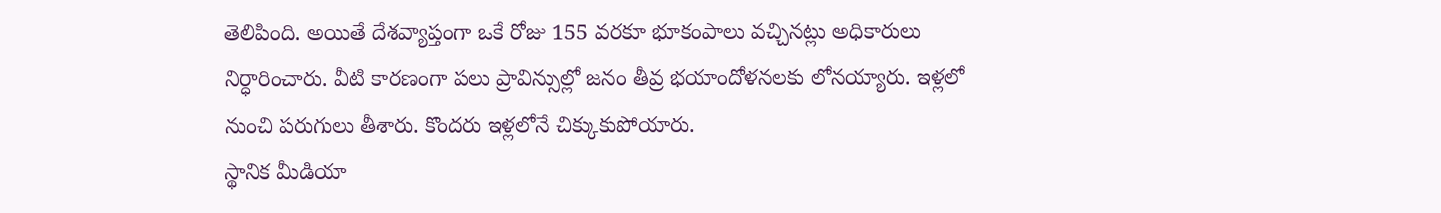తెలిపింది. అయితే దేశవ్యాప్తంగా ఒకే రోజు 155 వరకూ భూకంపాలు వచ్చినట్లు అధికారులు నిర్ధారించారు. వీటి కారణంగా పలు ప్రావిన్సుల్లో జనం తీవ్ర భయాందోళనలకు లోనయ్యారు. ఇళ్లలో నుంచి పరుగులు తీశారు. కొందరు ఇళ్లలోనే చిక్కుకుపోయారు.
స్థానిక మీడియా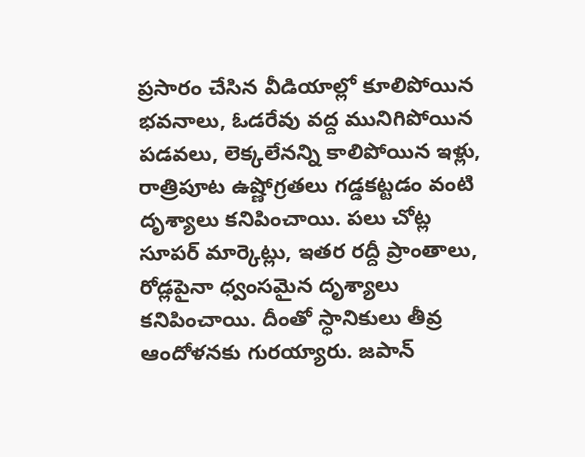ప్రసారం చేసిన వీడియాల్లో కూలిపోయిన భవనాలు, ఓడరేవు వద్ద మునిగిపోయిన పడవలు, లెక్కలేనన్ని కాలిపోయిన ఇళ్లు, రాత్రిపూట ఉష్ణోగ్రతలు గడ్డకట్టడం వంటి దృశ్యాలు కనిపించాయి. పలు చోట్ల సూపర్ మార్కెట్లు, ఇతర రద్దీ ప్రాంతాలు, రోడ్లపైనా ధ్వంసమైన దృశ్యాలు కనిపించాయి. దీంతో స్ధానికులు తీవ్ర ఆందోళనకు గురయ్యారు. జపాన్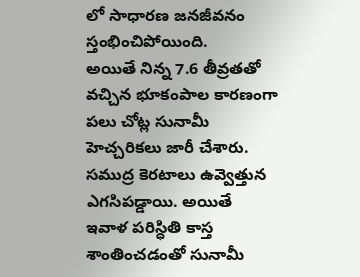లో సాధారణ జనజీవనం స్తంభించిపోయింది.
అయితే నిన్న 7.6 తీవ్రతతో వచ్చిన భూకంపాల కారణంగా పలు చోట్ల సునామీ హెచ్చరికలు జారీ చేశారు. సముద్ర కెరటాలు ఉవ్వెత్తున ఎగసిపడ్డాయి. అయితే ఇవాళ పరిస్ధితి కాస్త శాంతించడంతో సునామీ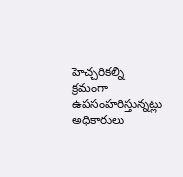హెచ్చరికల్ని క్రమంగా ఉపసంహరిస్తున్నట్లు అధికారులు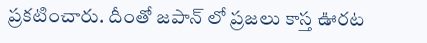ప్రకటించారు. దీంతో జపాన్ లో ప్రజలు కాస్త ఊరట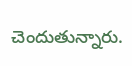చెందుతున్నారు.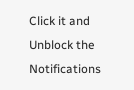Click it and Unblock the Notifications